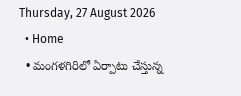Thursday, 27 August 2026
  • Home
  • మంగళగిరిలో ఏర్పాటు చేస్తున్న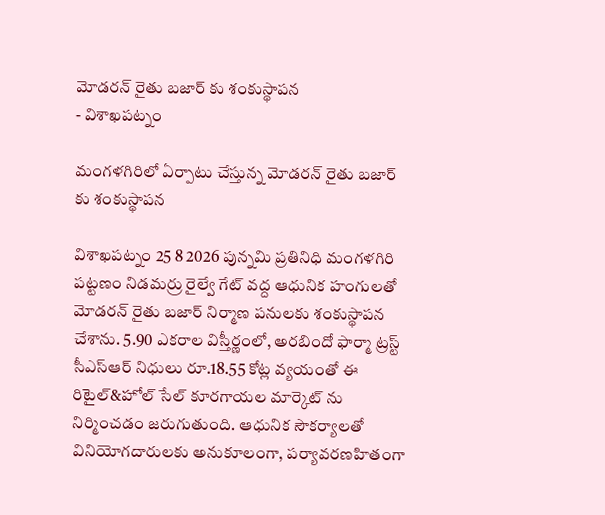మోడరన్ రైతు బజార్ కు శంకుస్థాపన
- విశాఖపట్నం

మంగళగిరిలో ఏర్పాటు చేస్తున్న మోడరన్ రైతు బజార్ కు శంకుస్థాపన

విశాఖపట్నం 25 8 2026 పున్నమి ప్రతినిధి మంగళగిరి పట్టణం నిడమర్రు రైల్వే గేట్ వద్ద ఆధునిక హంగులతో మోడరన్ రైతు బజార్ నిర్మాణ పనులకు శంకుస్థాపన చేశాను. 5.90 ఎకరాల విస్తీర్ణంలో, అరబిందో ఫార్మా ట్రస్ట్ సీఎస్ఆర్ నిధులు రూ.18.55 కోట్ల వ్యయంతో ఈ రిటైల్&హోల్ సేల్ కూరగాయల మార్కెట్ ను నిర్మించడం జరుగుతుంది. ఆధునిక సౌకర్యాలతో వినియోగదారులకు అనుకూలంగా, పర్యావరణహితంగా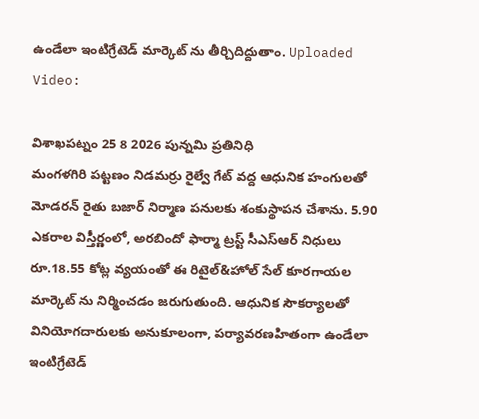ఉండేలా ఇంటిగ్రేటెడ్ మార్కెట్ ను తీర్చిదిద్దుతాం. Uploaded Video:

విశాఖపట్నం 25 8 2026 పున్నమి ప్రతినిధి
మంగళగిరి పట్టణం నిడమర్రు రైల్వే గేట్ వద్ద ఆధునిక హంగులతో మోడరన్ రైతు బజార్ నిర్మాణ పనులకు శంకుస్థాపన చేశాను. 5.90 ఎకరాల విస్తీర్ణంలో, అరబిందో ఫార్మా ట్రస్ట్ సీఎస్ఆర్ నిధులు రూ.18.55 కోట్ల వ్యయంతో ఈ రిటైల్&హోల్ సేల్ కూరగాయల మార్కెట్ ను నిర్మించడం జరుగుతుంది. ఆధునిక సౌకర్యాలతో వినియోగదారులకు అనుకూలంగా, పర్యావరణహితంగా ఉండేలా ఇంటిగ్రేటెడ్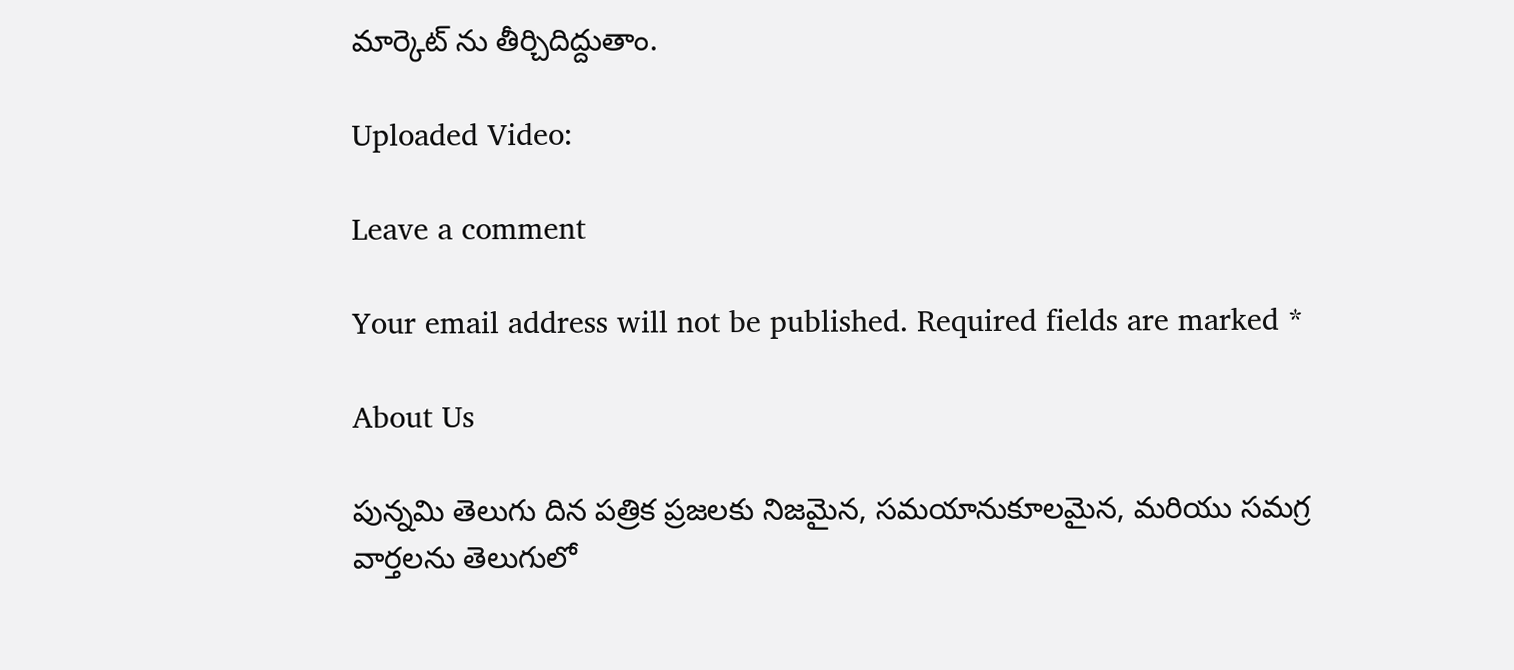మార్కెట్ ను తీర్చిదిద్దుతాం.

Uploaded Video:

Leave a comment

Your email address will not be published. Required fields are marked *

About Us

పున్నమి తెలుగు దిన పత్రిక ప్రజలకు నిజమైన, సమయానుకూలమైన, మరియు సమగ్ర వార్తలను తెలుగులో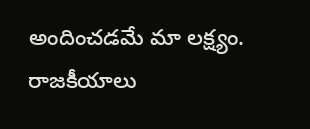అందించడమే మా లక్ష్యం.
రాజకీయాలు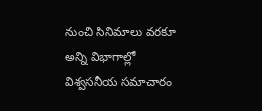నుంచి సినిమాలు వరకూ అన్ని విభాగాల్లో విశ్వసనీయ సమాచారం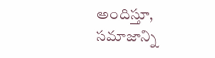అందిస్తూ, సమాజాన్ని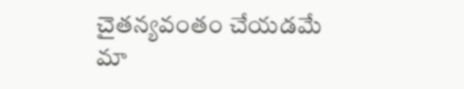చైతన్యవంతం చేయడమే మా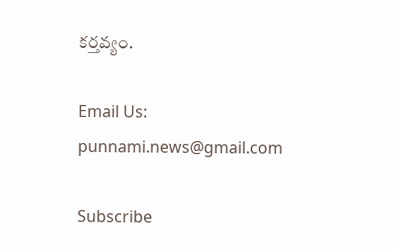కర్తవ్యం.

Email Us: punnami.news@gmail.com

Subscribe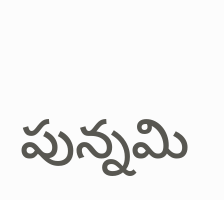పున్నమి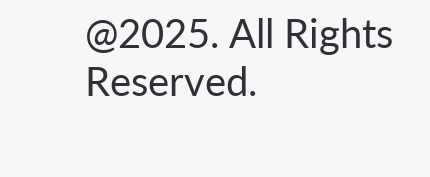@2025. All Rights Reserved.